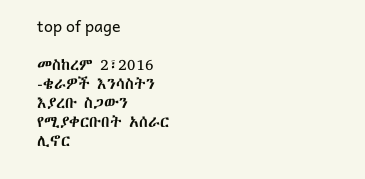top of page

መስከረም 2፣2016 -ቄራዎች እንሳስትን እያረቡ ስጋውን የሚያቀርቡበት አሰራር ሊኖር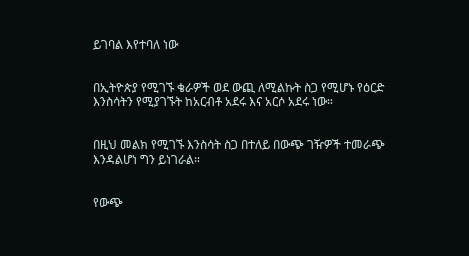ይገባል እየተባለ ነው


በኢትዮጵያ የሚገኙ ቄራዎች ወደ ውጪ ለሚልኩት ስጋ የሚሆኑ የዕርድ እንስሳትን የሚያገኙት ከአርብቶ አደሩ እና አርሶ አደሩ ነው።


በዚህ መልክ የሚገኙ እንስሳት ስጋ በተለይ በውጭ ገዥዎች ተመራጭ እንዳልሆነ ግን ይነገራል።


የውጭ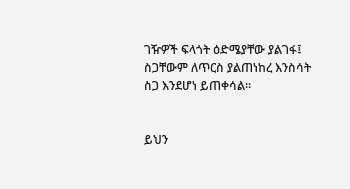ገዥዎች ፍላጎት ዕድሜያቸው ያልገፋ፤ ስጋቸውም ለጥርስ ያልጠነከረ እንስሳት ስጋ እንደሆነ ይጠቀሳል።


ይህን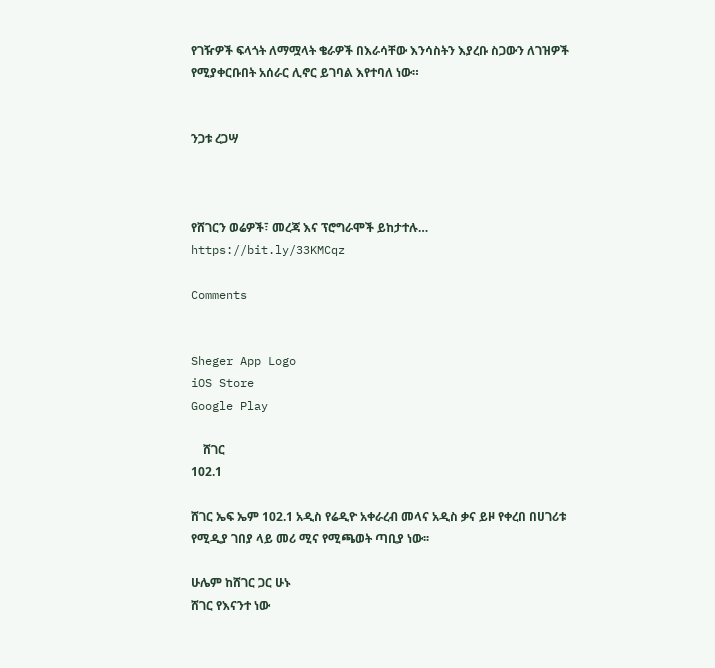የገዥዎች ፍላጎት ለማሟላት ቄራዎች በእራሳቸው እንሳስትን እያረቡ ስጋውን ለገዝዎች የሚያቀርቡበት አሰራር ሊኖር ይገባል እየተባለ ነው።


ንጋቱ ረጋሣ



የሸገርን ወሬዎች፣ መረጃ እና ፕሮግራሞች ይከታተሉ… https://bit.ly/33KMCqz

Comments


Sheger App Logo
iOS Store
Google Play

    ሸገር
102.1

ሸገር ኤፍ ኤም 102.1 አዲስ የሬዲዮ አቀራረብ መላና አዲስ ቃና ይዞ የቀረበ በሀገሪቱ የሚዲያ ገበያ ላይ መሪ ሚና የሚጫወት ጣቢያ ነው፡፡

ሁሌም ከሸገር ጋር ሁኑ
ሸገር የእናንተ ነው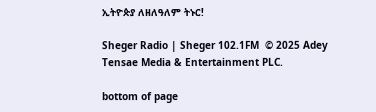ኢትዮጵያ ለዘለዓለም ትኑር!

Sheger Radio | Sheger 102.1FM  © 2025 Adey Tensae Media & Entertainment PLC.

bottom of page